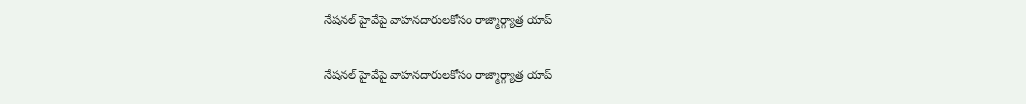నేషనల్ హైవేపై వాహనదారులకోసం రాజ్మార్గ్యాత్ర యాప్

నేషనల్ హైవేపై వాహనదారులకోసం రాజ్మార్గ్యాత్ర యాప్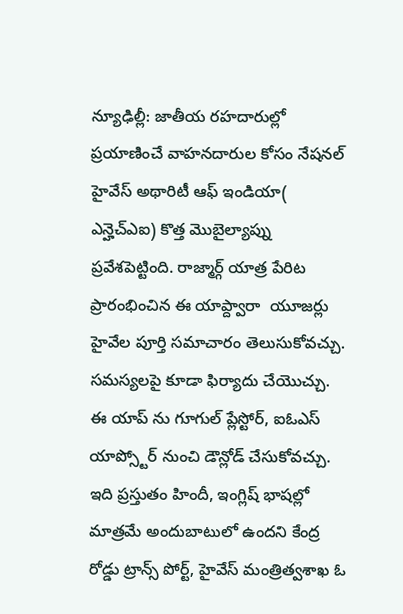న్యూఢిల్లీ: జాతీయ రహదారుల్లో ప్రయాణించే వాహనదారుల కోసం నేషనల్ హైవేస్ అథారిటీ ఆఫ్ ఇండియా( ఎన్హెచ్ఎఐ) కొత్త మొబైల్యాప్ను ప్రవేశపెట్టింది. రాజ్మార్గ్ యాత్ర పేరిట ప్రారంభించిన ఈ యాప్ద్వారా  యూజర్లు హైవేల పూర్తి సమాచారం తెలుసుకోవచ్చు. సమస్యలపై కూడా ఫిర్యాదు చేయొచ్చు.  ఈ యాప్ ను గూగుల్ ప్లేస్టోర్, ఐఓఎస్ యాప్స్టోర్ నుంచి డౌన్లోడ్ చేసుకోవచ్చు. ఇది ప్రస్తుతం హిందీ, ఇంగ్లిష్ భాషల్లో మాత్రమే అందుబాటులో ఉందని కేంద్ర రోడ్డు ట్రాన్స్ పోర్ట్, హైవేస్ మంత్రిత్వశాఖ ఓ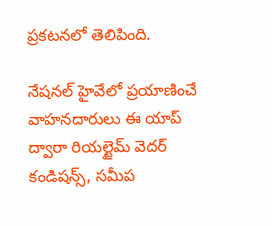ప్రకటనలో తెలిపింది.

నేషనల్ హైవేలో ప్రయాణించే వాహనదారులు ఈ యాప్ ద్వారా రియల్టైమ్ వెదర్ కండిషన్స్, సమీప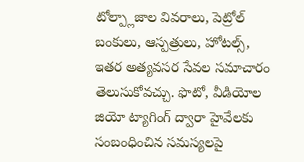టోల్ప్లాజాల వివరాలు, పెట్రోల్ బంకులు, ఆస్పత్రులు, హోటల్స్, ఇతర అత్యవసర సేవల సమాచారం తెలుసుకోవచ్చు. ఫొటో, వీడియోల జియో ట్యాగింగ్ ద్వారా హైవేలకు సంబంధించిన సమస్యలపై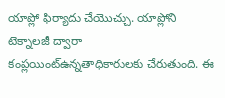యాప్లో ఫిర్యాదు చేయొచ్చు. యాప్లోని టెక్నాలజీ ద్వారా కంప్లయింట్ఉన్నతాధికారులకు చేరుతుంది. ఈ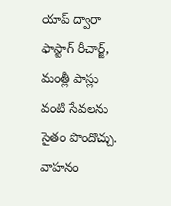యాప్ ద్వారా ఫాస్టాగ్ రీచార్జ్, మంత్లీ పాస్లు వంటి సేవలను సైతం పొందొచ్చు. వాహనం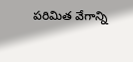పరిమిత వేగాన్ని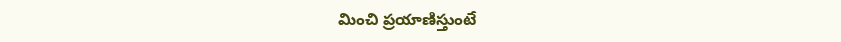మించి ప్రయాణిస్తుంటే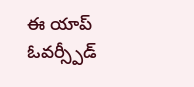ఈ యాప్ ఓవర్స్పీడ్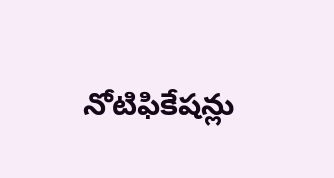నోటిఫికేషన్లు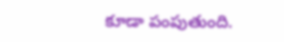కూడా పంపుతుంది.